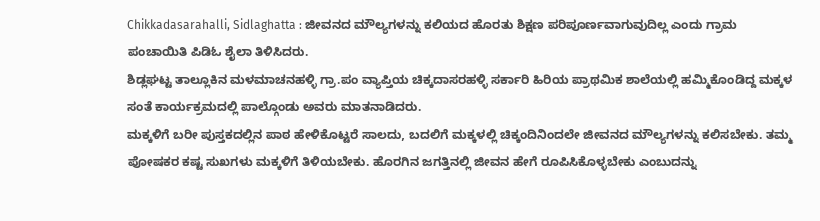Chikkadasarahalli, Sidlaghatta : ಜೀವನದ ಮೌಲ್ಯಗಳನ್ನು ಕಲಿಯದ ಹೊರತು ಶಿಕ್ಷಣ ಪರಿಪೂರ್ಣವಾಗುವುದಿಲ್ಲ ಎಂದು ಗ್ರಾಮ ಪಂಚಾಯಿತಿ ಪಿಡಿಓ ಶೈಲಾ ತಿಳಿಸಿದರು.
ಶಿಡ್ಲಘಟ್ಟ ತಾಲ್ಲೂಕಿನ ಮಳಮಾಚನಹಳ್ಳಿ ಗ್ರಾ.ಪಂ ವ್ಯಾಪ್ತಿಯ ಚಿಕ್ಕದಾಸರಹಳ್ಳಿ ಸರ್ಕಾರಿ ಹಿರಿಯ ಪ್ರಾಥಮಿಕ ಶಾಲೆಯಲ್ಲಿ ಹಮ್ಮಿಕೊಂಡಿದ್ದ ಮಕ್ಕಳ ಸಂತೆ ಕಾರ್ಯಕ್ರಮದಲ್ಲಿ ಪಾಲ್ಗೊಂಡು ಅವರು ಮಾತನಾಡಿದರು.
ಮಕ್ಕಳಿಗೆ ಬರೀ ಪುಸ್ತಕದಲ್ಲಿನ ಪಾಠ ಹೇಳಿಕೊಟ್ಟರೆ ಸಾಲದು, ಬದಲಿಗೆ ಮಕ್ಕಳಲ್ಲಿ ಚಿಕ್ಕಂದಿನಿಂದಲೇ ಜೀವನದ ಮೌಲ್ಯಗಳನ್ನು ಕಲಿಸಬೇಕು. ತಮ್ಮ ಪೋಷಕರ ಕಷ್ಟ ಸುಖಗಳು ಮಕ್ಕಳಿಗೆ ತಿಳಿಯಬೇಕು. ಹೊರಗಿನ ಜಗತ್ತಿನಲ್ಲಿ ಜೀವನ ಹೇಗೆ ರೂಪಿಸಿಕೊಳ್ಳಬೇಕು ಎಂಬುದನ್ನು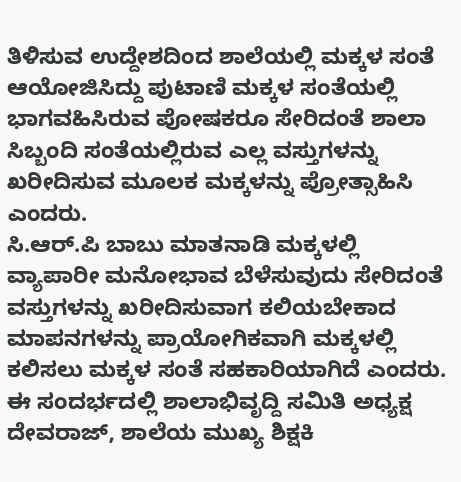ತಿಳಿಸುವ ಉದ್ದೇಶದಿಂದ ಶಾಲೆಯಲ್ಲಿ ಮಕ್ಕಳ ಸಂತೆ ಆಯೋಜಿಸಿದ್ದು ಪುಟಾಣಿ ಮಕ್ಕಳ ಸಂತೆಯಲ್ಲಿ ಭಾಗವಹಿಸಿರುವ ಪೋಷಕರೂ ಸೇರಿದಂತೆ ಶಾಲಾ ಸಿಬ್ಬಂದಿ ಸಂತೆಯಲ್ಲಿರುವ ಎಲ್ಲ ವಸ್ತುಗಳನ್ನು ಖರೀದಿಸುವ ಮೂಲಕ ಮಕ್ಕಳನ್ನು ಪ್ರೋತ್ಸಾಹಿಸಿ ಎಂದರು.
ಸಿ.ಆರ್.ಪಿ ಬಾಬು ಮಾತನಾಡಿ ಮಕ್ಕಳಲ್ಲಿ ವ್ಯಾಪಾರೀ ಮನೋಭಾವ ಬೆಳೆಸುವುದು ಸೇರಿದಂತೆ ವಸ್ತುಗಳನ್ನು ಖರೀದಿಸುವಾಗ ಕಲಿಯಬೇಕಾದ ಮಾಪನಗಳನ್ನು ಪ್ರಾಯೋಗಿಕವಾಗಿ ಮಕ್ಕಳಲ್ಲಿ ಕಲಿಸಲು ಮಕ್ಕಳ ಸಂತೆ ಸಹಕಾರಿಯಾಗಿದೆ ಎಂದರು.
ಈ ಸಂದರ್ಭದಲ್ಲಿ ಶಾಲಾಭಿವೃದ್ದಿ ಸಮಿತಿ ಅಧ್ಯಕ್ಷ ದೇವರಾಜ್, ಶಾಲೆಯ ಮುಖ್ಯ ಶಿಕ್ಷಕಿ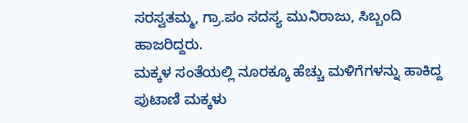ಸರಸ್ವತಮ್ಮ, ಗ್ರಾ.ಪಂ ಸದಸ್ಯ ಮುನಿರಾಜು, ಸಿಬ್ಬಂದಿ ಹಾಜರಿದ್ದರು.
ಮಕ್ಕಳ ಸಂತೆಯಲ್ಲಿ ನೂರಕ್ಕೂ ಹೆಚ್ಚು ಮಳಿಗೆಗಳನ್ನು ಹಾಕಿದ್ದ ಪುಟಾಣಿ ಮಕ್ಕಳು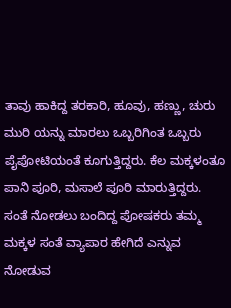ತಾವು ಹಾಕಿದ್ದ ತರಕಾರಿ, ಹೂವು, ಹಣ್ಣು, ಚುರು ಮುರಿ ಯನ್ನು ಮಾರಲು ಒಬ್ಬರಿಗಿಂತ ಒಬ್ಬರು ಪೈಪೋಟಿಯಂತೆ ಕೂಗುತ್ತಿದ್ದರು. ಕೆಲ ಮಕ್ಕಳಂತೂ ಪಾನಿ ಪೂರಿ, ಮಸಾಲೆ ಪೂರಿ ಮಾರುತ್ತಿದ್ದರು. ಸಂತೆ ನೋಡಲು ಬಂದಿದ್ದ ಪೋಷಕರು ತಮ್ಮ ಮಕ್ಕಳ ಸಂತೆ ವ್ಯಾಪಾರ ಹೇಗಿದೆ ಎನ್ನುವ ನೋಡುವ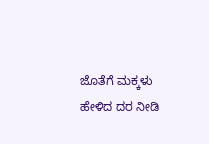ಜೊತೆಗೆ ಮಕ್ಕಳು ಹೇಳಿದ ದರ ನೀಡಿ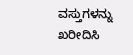ವಸ್ತುಗಳನ್ನು ಖರೀದಿಸಿ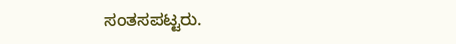ಸಂತಸಪಟ್ಟರು.